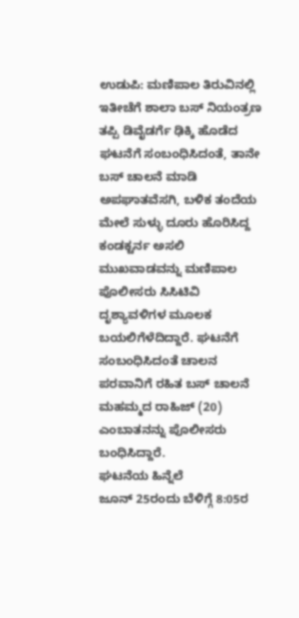ಉಡುಪಿ: ಮಣಿಪಾಲ ತಿರುವಿನಲ್ಲಿ ಇತೀಚೆಗೆ ಶಾಲಾ ಬಸ್ ನಿಯಂತ್ರಣ ತಪ್ಪಿ ಡಿವೈಡರ್ಗೆ ಢಿಕ್ಕಿ ಹೊಡೆದ ಘಟನೆಗೆ ಸಂಬಂಧಿಸಿದಂತೆ, ತಾನೇ ಬಸ್ ಚಾಲನೆ ಮಾಡಿ ಅಪಘಾತವೆಸಗಿ, ಬಳಿಕ ತಂದೆಯ ಮೇಲೆ ಸುಳ್ಳು ದೂರು ಹೊರಿಸಿದ್ದ ಕಂಡಕ್ಟರ್ನ ಅಸಲಿ ಮುಖವಾಡವನ್ನು ಮಣಿಪಾಲ ಪೊಲೀಸರು ಸಿಸಿಟಿವಿ ದೃಶ್ಯಾವಳಿಗಳ ಮೂಲಕ ಬಯಲಿಗೆಳೆದಿದ್ದಾರೆ. ಘಟನೆಗೆ ಸಂಬಂಧಿಸಿದಂತೆ ಚಾಲನ ಪರವಾನಿಗೆ ರಹಿತ ಬಸ್ ಚಾಲನೆ ಮಹಮ್ಮದ ರಾಹಿಜ್ (20) ಎಂಬಾತನನ್ನು ಪೊಲೀಸರು ಬಂಧಿಸಿದ್ದಾರೆ.
ಘಟನೆಯ ಹಿನ್ನೆಲೆ
ಜೂನ್ 25ರಂದು ಬೆಳಿಗ್ಗೆ 8:05ರ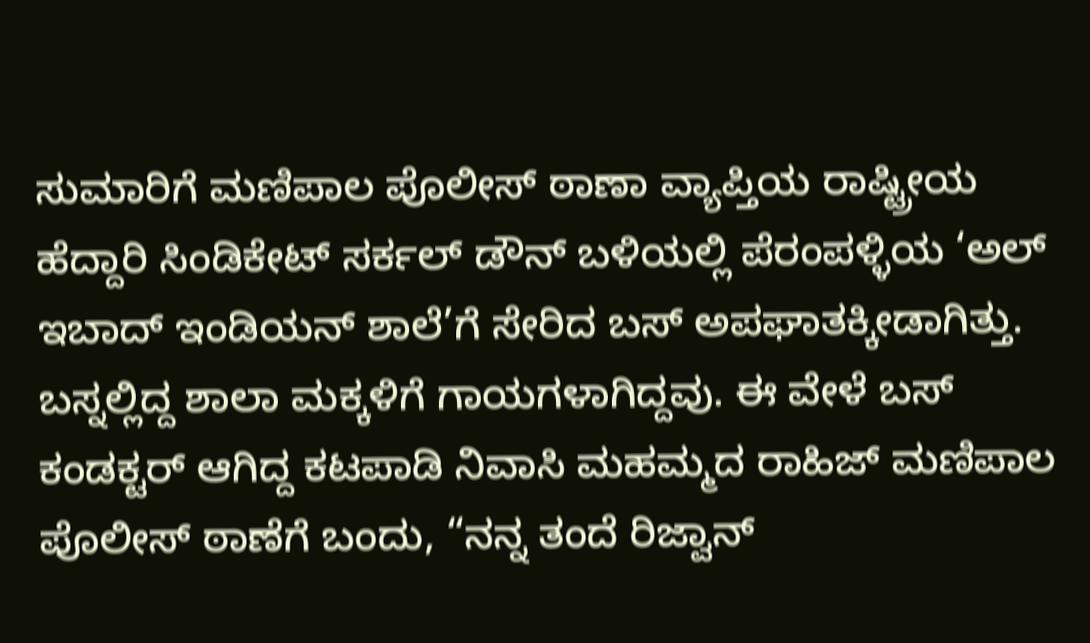ಸುಮಾರಿಗೆ ಮಣಿಪಾಲ ಪೊಲೀಸ್ ಠಾಣಾ ವ್ಯಾಪ್ತಿಯ ರಾಷ್ಟ್ರೀಯ ಹೆದ್ದಾರಿ ಸಿಂಡಿಕೇಟ್ ಸರ್ಕಲ್ ಡೌನ್ ಬಳಿಯಲ್ಲಿ ಪೆರಂಪಳ್ಳಿಯ ‘ಅಲ್ ಇಬಾದ್ ಇಂಡಿಯನ್ ಶಾಲೆ’ಗೆ ಸೇರಿದ ಬಸ್ ಅಪಘಾತಕ್ಕೀಡಾಗಿತ್ತು. ಬಸ್ನಲ್ಲಿದ್ದ ಶಾಲಾ ಮಕ್ಕಳಿಗೆ ಗಾಯಗಳಾಗಿದ್ದವು. ಈ ವೇಳೆ ಬಸ್ ಕಂಡಕ್ಟರ್ ಆಗಿದ್ದ ಕಟಪಾಡಿ ನಿವಾಸಿ ಮಹಮ್ಮದ ರಾಹಿಜ್ ಮಣಿಪಾಲ ಪೊಲೀಸ್ ಠಾಣೆಗೆ ಬಂದು, “ನನ್ನ ತಂದೆ ರಿಜ್ವಾನ್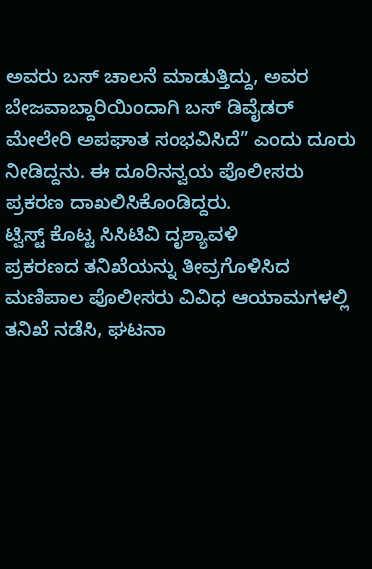ಅವರು ಬಸ್ ಚಾಲನೆ ಮಾಡುತ್ತಿದ್ದು, ಅವರ ಬೇಜವಾಬ್ದಾರಿಯಿಂದಾಗಿ ಬಸ್ ಡಿವೈಡರ್ ಮೇಲೇರಿ ಅಪಘಾತ ಸಂಭವಿಸಿದೆ” ಎಂದು ದೂರು ನೀಡಿದ್ದನು. ಈ ದೂರಿನನ್ವಯ ಪೊಲೀಸರು ಪ್ರಕರಣ ದಾಖಲಿಸಿಕೊಂಡಿದ್ದರು.
ಟ್ವಿಸ್ಟ್ ಕೊಟ್ಟ ಸಿಸಿಟಿವಿ ದೃಶ್ಯಾವಳಿ
ಪ್ರಕರಣದ ತನಿಖೆಯನ್ನು ತೀವ್ರಗೊಳಿಸಿದ ಮಣಿಪಾಲ ಪೊಲೀಸರು ವಿವಿಧ ಆಯಾಮಗಳಲ್ಲಿ ತನಿಖೆ ನಡೆಸಿ, ಘಟನಾ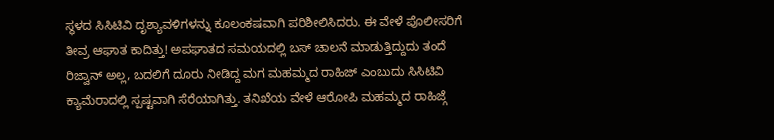ಸ್ಥಳದ ಸಿಸಿಟಿವಿ ದೃಶ್ಯಾವಳಿಗಳನ್ನು ಕೂಲಂಕಷವಾಗಿ ಪರಿಶೀಲಿಸಿದರು. ಈ ವೇಳೆ ಪೊಲೀಸರಿಗೆ ತೀವ್ರ ಆಘಾತ ಕಾದಿತ್ತು! ಅಪಘಾತದ ಸಮಯದಲ್ಲಿ ಬಸ್ ಚಾಲನೆ ಮಾಡುತ್ತಿದ್ದುದು ತಂದೆ ರಿಜ್ವಾನ್ ಅಲ್ಲ, ಬದಲಿಗೆ ದೂರು ನೀಡಿದ್ದ ಮಗ ಮಹಮ್ಮದ ರಾಹಿಜ್ ಎಂಬುದು ಸಿಸಿಟಿವಿ ಕ್ಯಾಮೆರಾದಲ್ಲಿ ಸ್ಪಷ್ಟವಾಗಿ ಸೆರೆಯಾಗಿತ್ತು. ತನಿಖೆಯ ವೇಳೆ ಆರೋಪಿ ಮಹಮ್ಮದ ರಾಹಿಜ್ಗೆ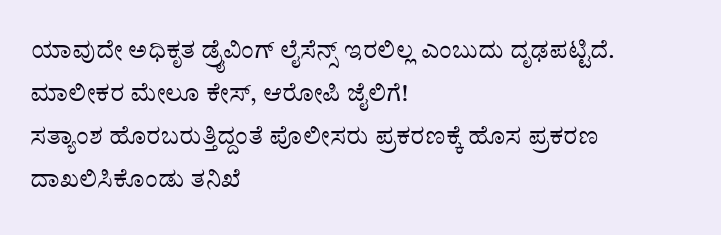ಯಾವುದೇ ಅಧಿಕೃತ ಡ್ರೈವಿಂಗ್ ಲೈಸೆನ್ಸ್ ಇರಲಿಲ್ಲ ಎಂಬುದು ದೃಢಪಟ್ಟಿದೆ.
ಮಾಲೀಕರ ಮೇಲೂ ಕೇಸ್, ಆರೋಪಿ ಜೈಲಿಗೆ!
ಸತ್ಯಾಂಶ ಹೊರಬರುತ್ತಿದ್ದಂತೆ ಪೊಲೀಸರು ಪ್ರಕರಣಕ್ಕೆ ಹೊಸ ಪ್ರಕರಣ ದಾಖಲಿಸಿಕೊಂಡು ತನಿಖೆ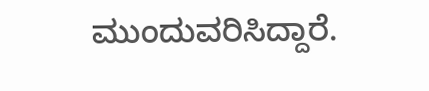ಮುಂದುವರಿಸಿದ್ದಾರೆ.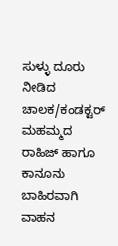ಸುಳ್ಳು ದೂರು ನೀಡಿದ ಚಾಲಕ/ಕಂಡಕ್ಟರ್ ಮಹಮ್ಮದ ರಾಹಿಜ್ ಹಾಗೂ ಕಾನೂನು ಬಾಹಿರವಾಗಿ ವಾಹನ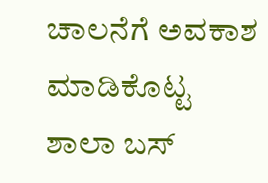ಚಾಲನೆಗೆ ಅವಕಾಶ ಮಾಡಿಕೊಟ್ಟ ಶಾಲಾ ಬಸ್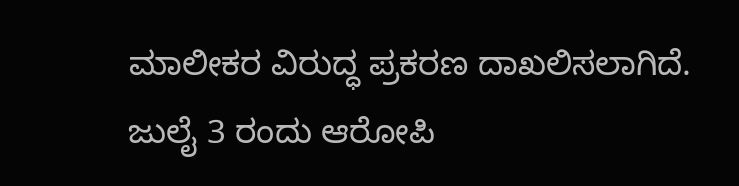ಮಾಲೀಕರ ವಿರುದ್ಧ ಪ್ರಕರಣ ದಾಖಲಿಸಲಾಗಿದೆ.
ಜುಲೈ 3 ರಂದು ಆರೋಪಿ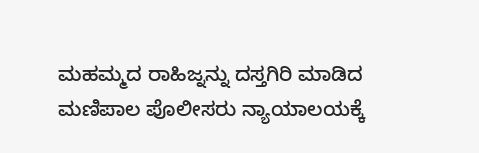ಮಹಮ್ಮದ ರಾಹಿಜ್ನನ್ನು ದಸ್ತಗಿರಿ ಮಾಡಿದ ಮಣಿಪಾಲ ಪೊಲೀಸರು ನ್ಯಾಯಾಲಯಕ್ಕೆ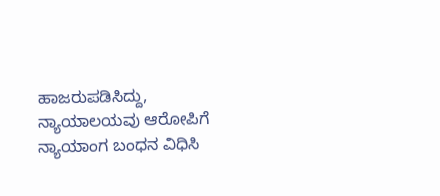ಹಾಜರುಪಡಿಸಿದ್ದು, ನ್ಯಾಯಾಲಯವು ಆರೋಪಿಗೆ ನ್ಯಾಯಾಂಗ ಬಂಧನ ವಿಧಿಸಿ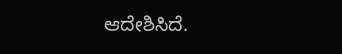ಆದೇಶಿಸಿದೆ.